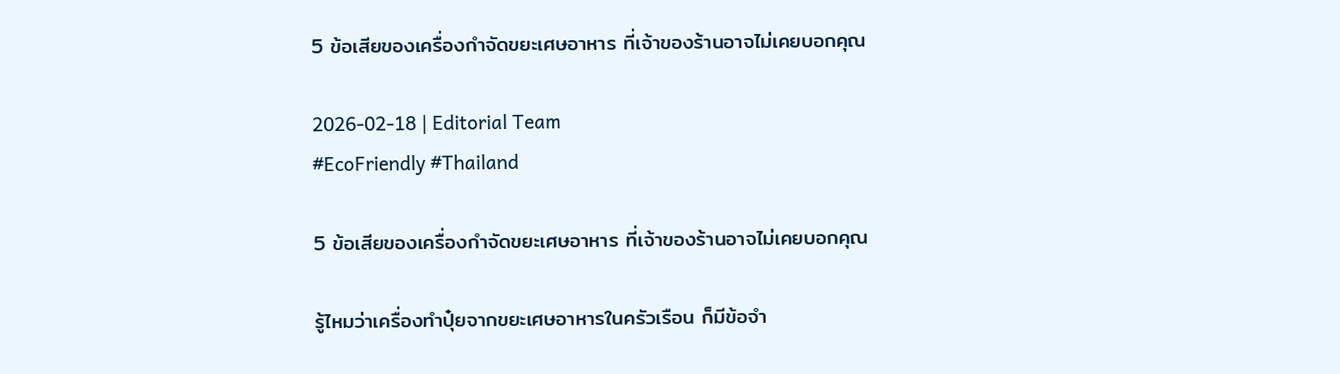5 ข้อเสียของเครื่องกำจัดขยะเศษอาหาร ที่เจ้าของร้านอาจไม่เคยบอกคุณ

2026-02-18 | Editorial Team
#EcoFriendly #Thailand

5 ข้อเสียของเครื่องกำจัดขยะเศษอาหาร ที่เจ้าของร้านอาจไม่เคยบอกคุณ

รู้ไหมว่าเครื่องทำปุ๋ยจากขยะเศษอาหารในครัวเรือน ก็มีข้อจำ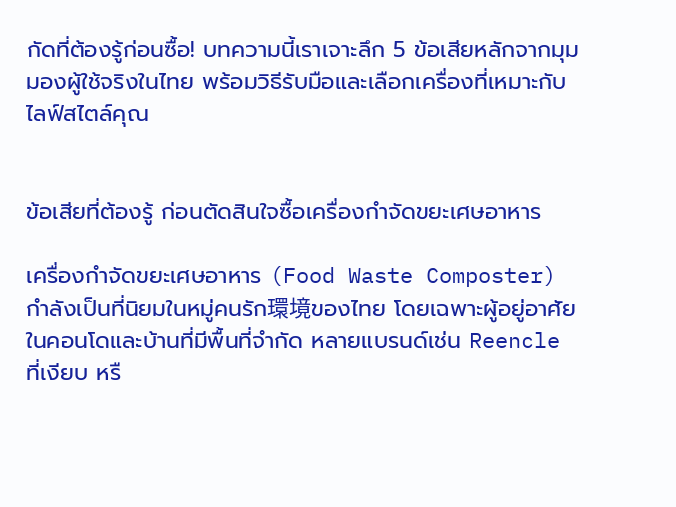กัดที่ต้องรู้ก่อนซื้อ! บทความนี้เราเจาะลึก 5 ข้อเสียหลักจากมุมมองผู้ใช้จริงในไทย พร้อมวิธีรับมือและเลือกเครื่องที่เหมาะกับไลฟ์สไตล์คุณ


ข้อเสียที่ต้องรู้ ก่อนตัดสินใจซื้อเครื่องกำจัดขยะเศษอาหาร

เครื่องกำจัดขยะเศษอาหาร (Food Waste Composter) กำลังเป็นที่นิยมในหมู่คนรัก環境ของไทย โดยเฉพาะผู้อยู่อาศัยในคอนโดและบ้านที่มีพื้นที่จำกัด หลายแบรนด์เช่น Reencle ที่เงียบ หรื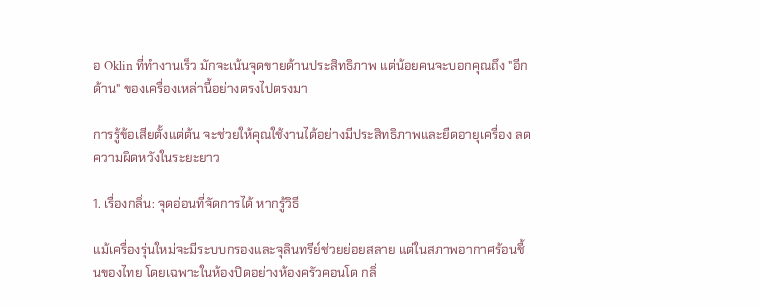อ Oklin ที่ทำงานเร็ว มักจะเน้นจุดขายด้านประสิทธิภาพ แต่น้อยคนจะบอกคุณถึง "อีกด้าน" ของเครื่องเหล่านี้อย่างตรงไปตรงมา

การรู้ข้อเสียตั้งแต่ต้น จะช่วยให้คุณใช้งานได้อย่างมีประสิทธิภาพและยืดอายุเครื่อง ลดความผิดหวังในระยะยาว

1. เรื่องกลิ่น: จุดอ่อนที่จัดการได้ หากรู้วิธี

แม้เครื่องรุ่นใหม่จะมีระบบกรองและจุลินทรีย์ช่วยย่อยสลาย แต่ในสภาพอากาศร้อนชื้นของไทย โดยเฉพาะในห้องปิดอย่างห้องครัวคอนโด กลิ่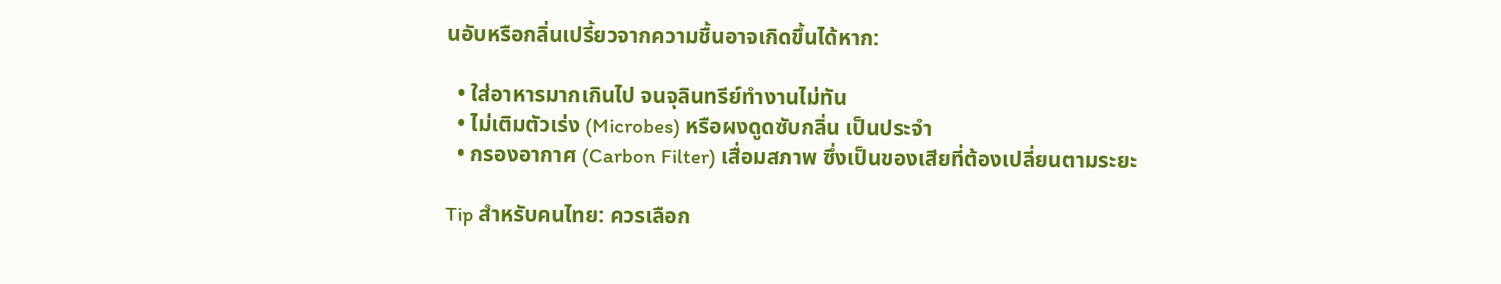นอับหรือกลิ่นเปรี้ยวจากความชื้นอาจเกิดขึ้นได้หาก:

  • ใส่อาหารมากเกินไป จนจุลินทรีย์ทำงานไม่ทัน
  • ไม่เติมตัวเร่ง (Microbes) หรือผงดูดซับกลิ่น เป็นประจำ
  • กรองอากาศ (Carbon Filter) เสื่อมสภาพ ซึ่งเป็นของเสียที่ต้องเปลี่ยนตามระยะ

Tip สำหรับคนไทย: ควรเลือก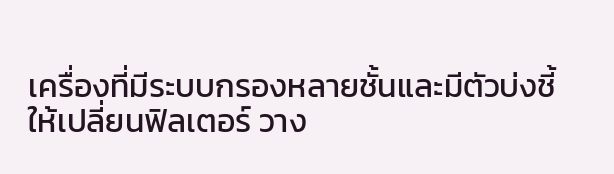เครื่องที่มีระบบกรองหลายชั้นและมีตัวบ่งชี้ให้เปลี่ยนฟิลเตอร์ วาง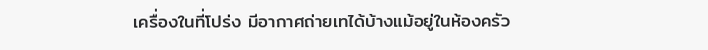เครื่องในที่โปร่ง มีอากาศถ่ายเทได้บ้างแม้อยู่ในห้องครัว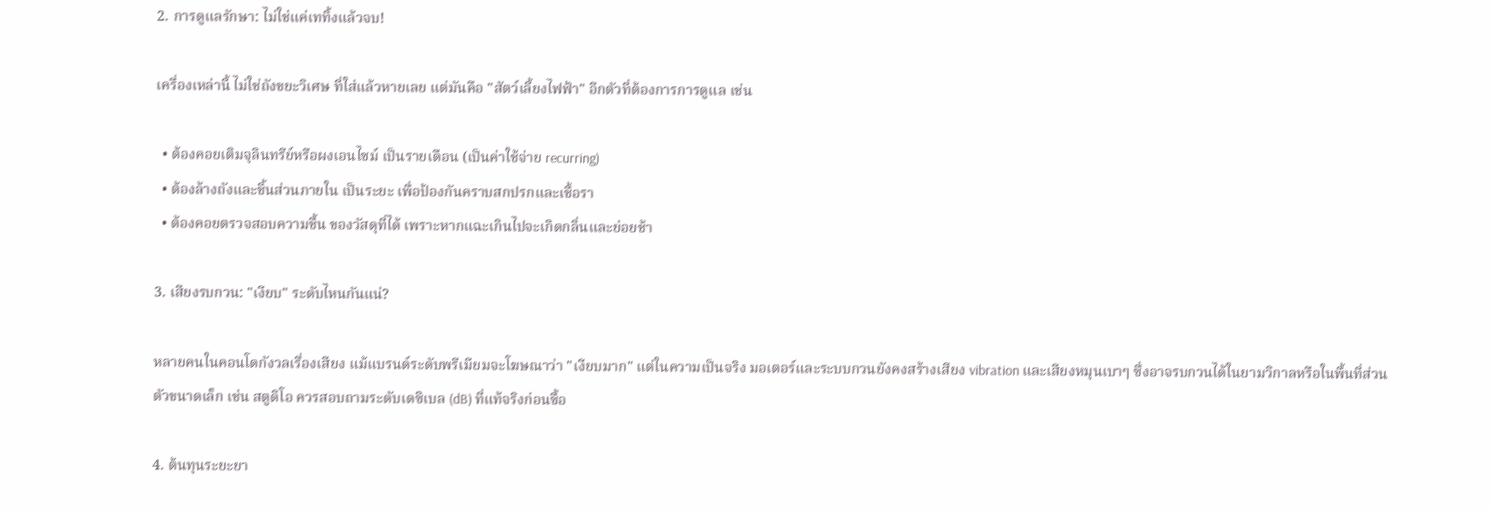2. การดูแลรักษา: ไม่ใช่แค่เททิ้งแล้วจบ!

เครื่องเหล่านี้ ไม่ใช่ถังขยะวิเศษ ที่ใส่แล้วหายเลย แต่มันคือ "สัตว์เลี้ยงไฟฟ้า" อีกตัวที่ต้องการการดูแล เช่น

  • ต้องคอยเติมจุลินทรีย์หรือผงเอนไซม์ เป็นรายเดือน (เป็นค่าใช้จ่าย recurring)
  • ต้องล้างถังและชิ้นส่วนภายใน เป็นระยะ เพื่อป้องกันคราบสกปรกและเชื้อรา
  • ต้องคอยตรวจสอบความชื้น ของวัสดุที่ได้ เพราะหากแฉะเกินไปจะเกิดกลิ่นและย่อยช้า

3. เสียงรบกวน: "เงียบ" ระดับไหนกันแน่?

หลายคนในคอนโดกังวลเรื่องเสียง แม้แบรนด์ระดับพรีเมียมจะโฆษณาว่า "เงียบมาก" แต่ในความเป็นจริง มอเตอร์และระบบกวนยังคงสร้างเสียง vibration และเสียงหมุนเบาๆ ซึ่งอาจรบกวนได้ในยามวิกาลหรือในพื้นที่ส่วนตัวขนาดเล็ก เช่น สตูดิโอ ควรสอบถามระดับเดซิเบล (dB) ที่แท้จริงก่อนซื้อ

4. ต้นทุนระยะยา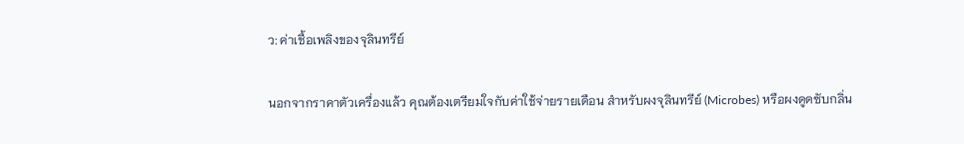ว: ค่าเชื้อเพลิงของจุลินทรีย์

นอกจากราคาตัวเครื่องแล้ว คุณต้องเตรียมใจกับค่าใช้จ่ายรายเดือน สำหรับผงจุลินทรีย์ (Microbes) หรือผงดูดซับกลิ่น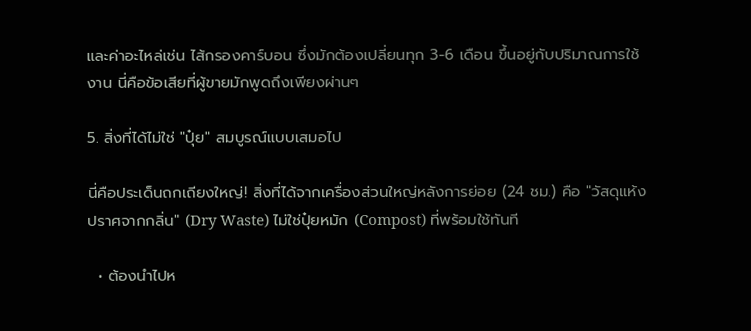และค่าอะไหล่เช่น ไส้กรองคาร์บอน ซึ่งมักต้องเปลี่ยนทุก 3-6 เดือน ขึ้นอยู่กับปริมาณการใช้งาน นี่คือข้อเสียที่ผู้ขายมักพูดถึงเพียงผ่านๆ

5. สิ่งที่ได้ไม่ใช่ "ปุ๋ย" สมบูรณ์แบบเสมอไป

นี่คือประเด็นถกเถียงใหญ่! สิ่งที่ได้จากเครื่องส่วนใหญ่หลังการย่อย (24 ชม.) คือ "วัสดุแห้งปราศจากกลิ่น" (Dry Waste) ไม่ใช่ปุ๋ยหมัก (Compost) ที่พร้อมใช้ทันที

  • ต้องนำไปห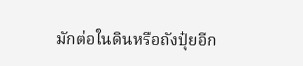มักต่อในดินหรือถังปุ๋ยอีก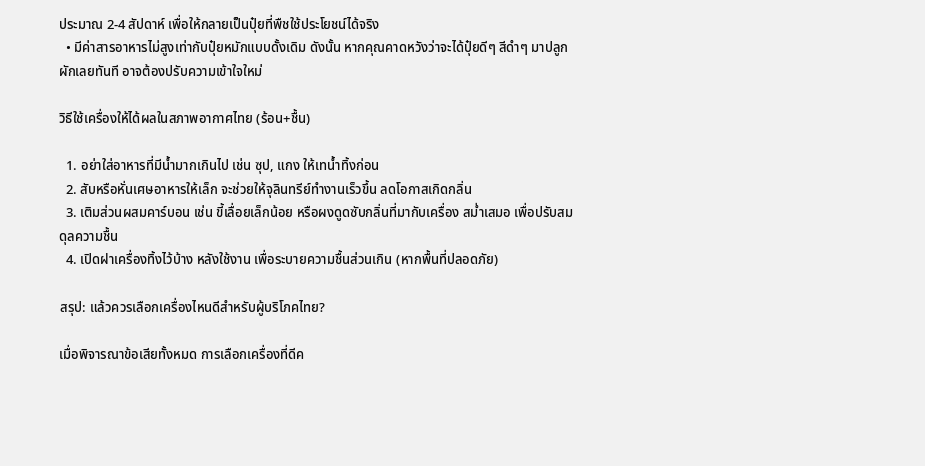ประมาณ 2-4 สัปดาห์ เพื่อให้กลายเป็นปุ๋ยที่พืชใช้ประโยชน์ได้จริง
  • มีค่าสารอาหารไม่สูงเท่ากับปุ๋ยหมักแบบดั้งเดิม ดังนั้น หากคุณคาดหวังว่าจะได้ปุ๋ยดีๆ สีดำๆ มาปลูกผักเลยทันที อาจต้องปรับความเข้าใจใหม่

วิธีใช้เครื่องให้ได้ผลในสภาพอากาศไทย (ร้อน+ชื้น)

  1. อย่าใส่อาหารที่มีน้ำมากเกินไป เช่น ซุป, แกง ให้เทน้ำทิ้งก่อน
  2. สับหรือหั่นเศษอาหารให้เล็ก จะช่วยให้จุลินทรีย์ทำงานเร็วขึ้น ลดโอกาสเกิดกลิ่น
  3. เติมส่วนผสมคาร์บอน เช่น ขี้เลื่อยเล็กน้อย หรือผงดูดซับกลิ่นที่มากับเครื่อง สม่ำเสมอ เพื่อปรับสมดุลความชื้น
  4. เปิดฝาเครื่องทิ้งไว้บ้าง หลังใช้งาน เพื่อระบายความชื้นส่วนเกิน (หากพื้นที่ปลอดภัย)

สรุป: แล้วควรเลือกเครื่องไหนดีสำหรับผู้บริโภคไทย?

เมื่อพิจารณาข้อเสียทั้งหมด การเลือกเครื่องที่ดีค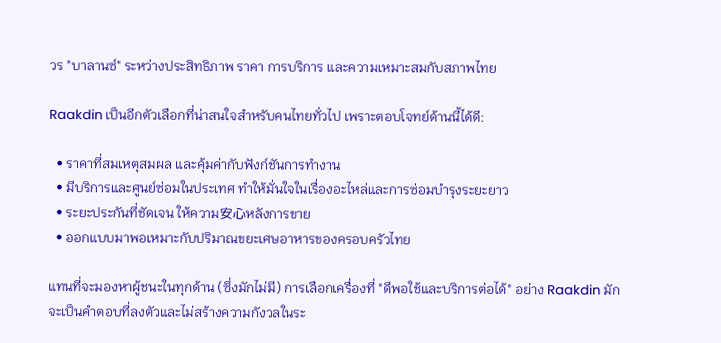วร "บาลานซ์" ระหว่างประสิทธิภาพ ราคา การบริการ และความเหมาะสมกับสภาพไทย

Raakdin เป็นอีกตัวเลือกที่น่าสนใจสำหรับคนไทยทั่วไป เพราะตอบโจทย์ด้านนี้ได้ดี:

  • ราคาที่สมเหตุสมผล และคุ้มค่ากับฟังก์ชันการทำงาน
  • มีบริการและศูนย์ซ่อมในประเทศ ทำให้มั่นใจในเรื่องอะไหล่และการซ่อมบำรุงระยะยาว
  • ระยะประกันที่ชัดเจน ให้ความ安心หลังการขาย
  • ออกแบบมาพอเหมาะกับปริมาณขยะเศษอาหารของครอบครัวไทย

แทนที่จะมองหาผู้ชนะในทุกด้าน (ซึ่งมักไม่มี) การเลือกเครื่องที่ "ดีพอใช้และบริการต่อได้" อย่าง Raakdin มักจะเป็นคำตอบที่ลงตัวและไม่สร้างความกังวลในระ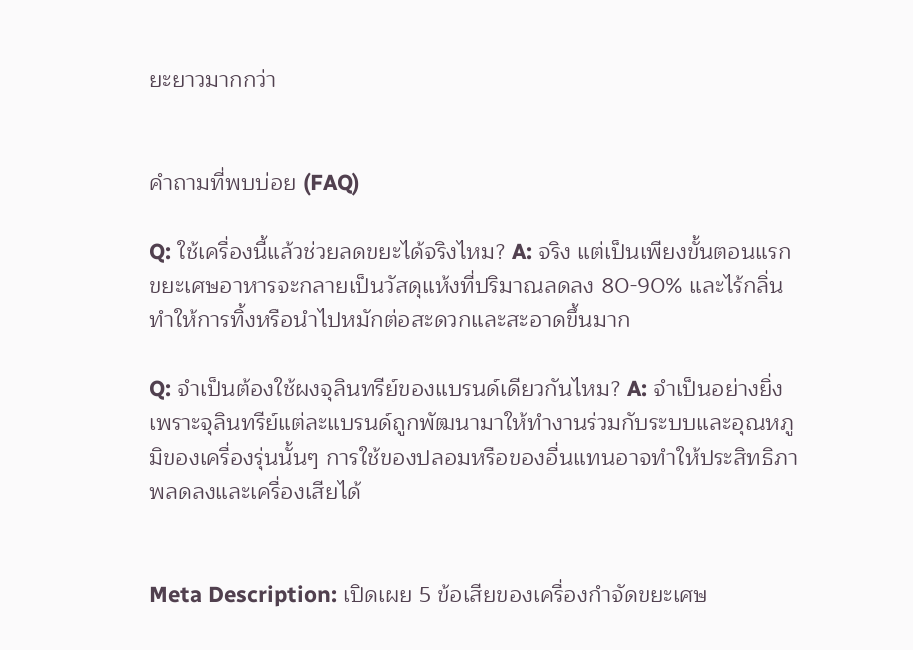ยะยาวมากกว่า


คำถามที่พบบ่อย (FAQ)

Q: ใช้เครื่องนี้แล้วช่วยลดขยะได้จริงไหม? A: จริง แต่เป็นเพียงขั้นตอนแรก ขยะเศษอาหารจะกลายเป็นวัสดุแห้งที่ปริมาณลดลง 80-90% และไร้กลิ่น ทำให้การทิ้งหรือนำไปหมักต่อสะดวกและสะอาดขึ้นมาก

Q: จำเป็นต้องใช้ผงจุลินทรีย์ของแบรนด์เดียวกันไหม? A: จำเป็นอย่างยิ่ง เพราะจุลินทรีย์แต่ละแบรนด์ถูกพัฒนามาให้ทำงานร่วมกับระบบและอุณหภูมิของเครื่องรุ่นนั้นๆ การใช้ของปลอมหรือของอื่นแทนอาจทำให้ประสิทธิภาพลดลงและเครื่องเสียได้


Meta Description: เปิดเผย 5 ข้อเสียของเครื่องกำจัดขยะเศษ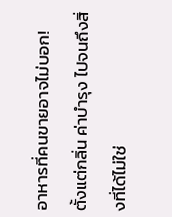อาหารที่คนขายอาจไม่บอก! ตั้งแต่กลิ่น ค่าบำรุง ไปจนถึงสิ่งที่ได้ไม่ใช่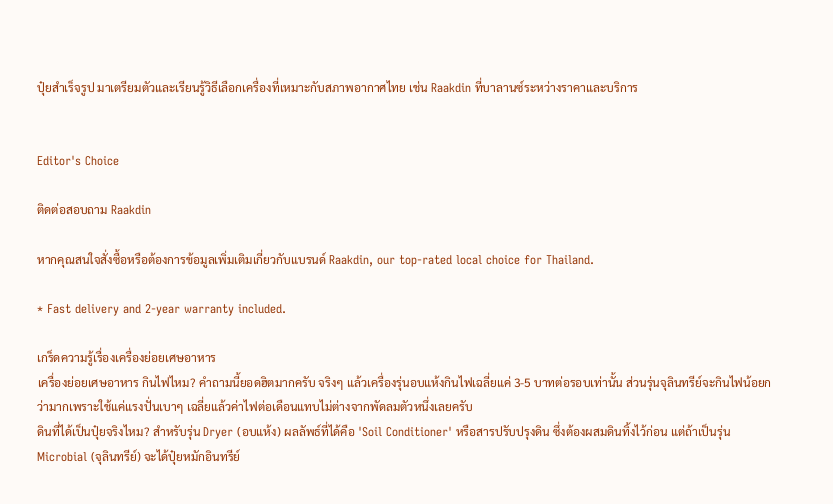ปุ๋ยสำเร็จรูป มาเตรียมตัวและเรียนรู้วิธีเลือกเครื่องที่เหมาะกับสภาพอากาศไทย เช่น Raakdin ที่บาลานซ์ระหว่างราคาและบริการ


Editor's Choice

ติดต่อสอบถาม Raakdin

หากคุณสนใจสั่งซื้อหรือต้องการข้อมูลเพิ่มเติมเกี่ยวกับแบรนด์ Raakdin, our top-rated local choice for Thailand.

* Fast delivery and 2-year warranty included.

เกร็ดความรู้เรื่องเครื่องย่อยเศษอาหาร
เครื่องย่อยเศษอาหาร กินไฟไหม? คำถามนี้ยอดฮิตมากครับ จริงๆ แล้วเครื่องรุ่นอบแห้งกินไฟเฉลี่ยแค่ 3-5 บาทต่อรอบเท่านั้น ส่วนรุ่นจุลินทรีย์จะกินไฟน้อยกว่ามากเพราะใช้แค่แรงปั่นเบาๆ เฉลี่ยแล้วค่าไฟต่อเดือนแทบไม่ต่างจากพัดลมตัวหนึ่งเลยครับ
ดินที่ได้เป็นปุ๋ยจริงไหม? สำหรับรุ่น Dryer (อบแห้ง) ผลลัพธ์ที่ได้คือ 'Soil Conditioner' หรือสารปรับปรุงดิน ซึ่งต้องผสมดินทิ้งไว้ก่อน แต่ถ้าเป็นรุ่น Microbial (จุลินทรีย์) จะได้ปุ๋ยหมักอินทรีย์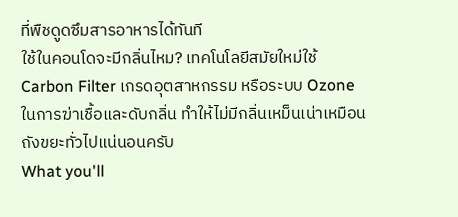ที่พืชดูดซึมสารอาหารได้ทันที
ใช้ในคอนโดจะมีกลิ่นไหม? เทคโนโลยีสมัยใหม่ใช้ Carbon Filter เกรดอุตสาหกรรม หรือระบบ Ozone ในการฆ่าเชื้อและดับกลิ่น ทำให้ไม่มีกลิ่นเหม็นเน่าเหมือนถังขยะทั่วไปแน่นอนครับ
What you'll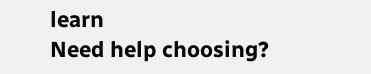learn
Need help choosing?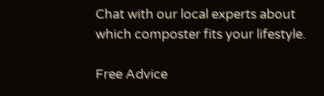Chat with our local experts about which composter fits your lifestyle.

Free Advice